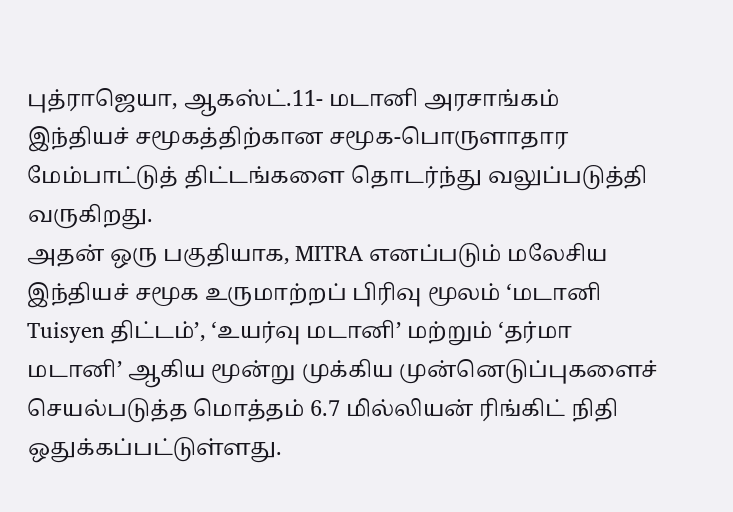புத்ராஜெயா, ஆகஸ்ட்.11- மடானி அரசாங்கம் இந்தியச் சமூகத்திற்கான சமூக-பொருளாதார மேம்பாட்டுத் திட்டங்களை தொடர்ந்து வலுப்படுத்தி வருகிறது.
அதன் ஒரு பகுதியாக, MITRA எனப்படும் மலேசிய இந்தியச் சமூக உருமாற்றப் பிரிவு மூலம் ‘மடானி Tuisyen திட்டம்’, ‘உயர்வு மடானி’ மற்றும் ‘தர்மா மடானி’ ஆகிய மூன்று முக்கிய முன்னெடுப்புகளைச் செயல்படுத்த மொத்தம் 6.7 மில்லியன் ரிங்கிட் நிதி ஒதுக்கப்பட்டுள்ளது.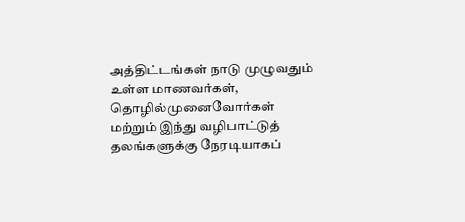அத்திட்டங்கள் நாடு முழுவதும் உள்ள மாணவர்கள், தொழில்முனைவோர்கள் மற்றும் இந்து வழிபாட்டுத் தலங்களுக்கு நேரடியாகப்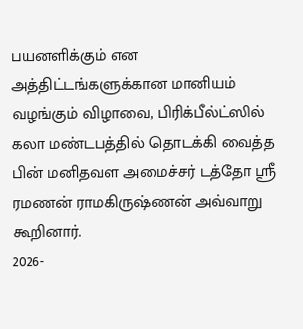பயனளிக்கும் என அத்திட்டங்களுக்கான மானியம் வழங்கும் விழாவை, பிரிக்பீல்ட்ஸில் கலா மண்டபத்தில் தொடக்கி வைத்த பின் மனிதவள அமைச்சர் டத்தோ ஸ்ரீ ரமணன் ராமகிருஷ்ணன் அவ்வாறு கூறினார்.
2026-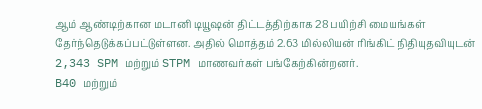ஆம் ஆண்டிற்கான மடானி டியூஷன் திட்டத்திற்காக 28 பயிற்சி மையங்கள் தேர்ந்தெடுக்கப்பட்டுள்ளன. அதில் மொத்தம் 2.63 மில்லியன் ரிங்கிட் நிதியுதவியுடன் 2,343 SPM மற்றும் STPM மாணவர்கள் பங்கேற்கின்றனர்.
B40 மற்றும்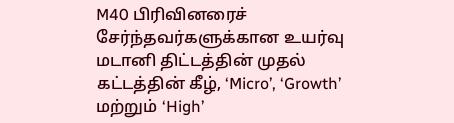M40 பிரிவினரைச் சேர்ந்தவர்களுக்கான உயர்வு மடானி திட்டத்தின் முதல் கட்டத்தின் கீழ், ‘Micro’, ‘Growth’ மற்றும் ‘High’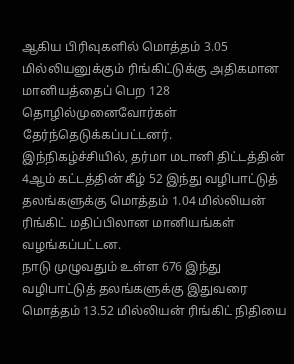ஆகிய பிரிவுகளில் மொத்தம் 3.05 மில்லியனுக்கும் ரிங்கிட்டுக்கு அதிகமான மானியத்தைப் பெற 128 தொழில்முனைவோர்கள் தேர்ந்தெடுக்கப்பட்டனர்.
இந்நிகழ்ச்சியில், தர்மா மடானி திட்டத்தின் 4ஆம் கட்டத்தின் கீழ் 52 இந்து வழிபாட்டுத் தலங்களுக்கு மொத்தம் 1.04 மில்லியன் ரிங்கிட் மதிப்பிலான மானியங்கள் வழங்கப்பட்டன.
நாடு முழுவதும் உள்ள 676 இந்து வழிபாட்டுத் தலங்களுக்கு இதுவரை மொத்தம் 13.52 மில்லியன் ரிங்கிட் நிதியை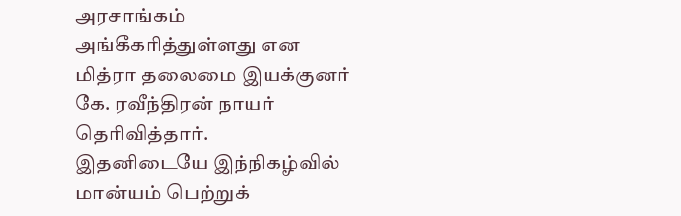அரசாங்கம் அங்கீகரித்துள்ளது என மித்ரா தலைமை இயக்குனர் கே. ரவீந்திரன் நாயர் தெரிவித்தார்.
இதனிடையே இந்நிகழ்வில் மான்யம் பெற்றுக்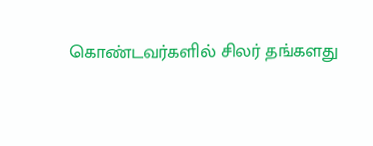கொண்டவர்களில் சிலர் தங்களது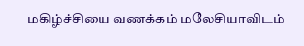மகிழ்ச்சியை வணக்கம் மலேசியாவிடம்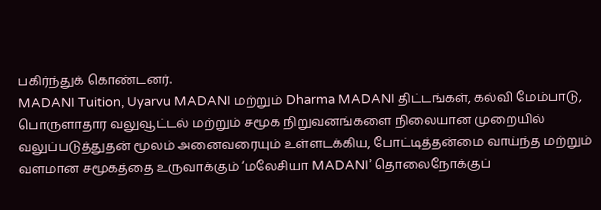பகிர்ந்துக் கொண்டனர்.
MADANI Tuition, Uyarvu MADANI மற்றும் Dharma MADANI திட்டங்கள், கல்வி மேம்பாடு, பொருளாதார வலுவூட்டல் மற்றும் சமூக நிறுவனங்களை நிலையான முறையில் வலுப்படுத்துதன் மூலம் அனைவரையும் உள்ளடக்கிய, போட்டித்தன்மை வாய்ந்த மற்றும் வளமான சமூகத்தை உருவாக்கும் ‘மலேசியா MADANI’ தொலைநோக்குப்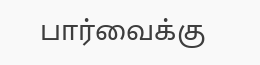பார்வைக்கு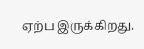ஏற்ப இருக்கிறது.